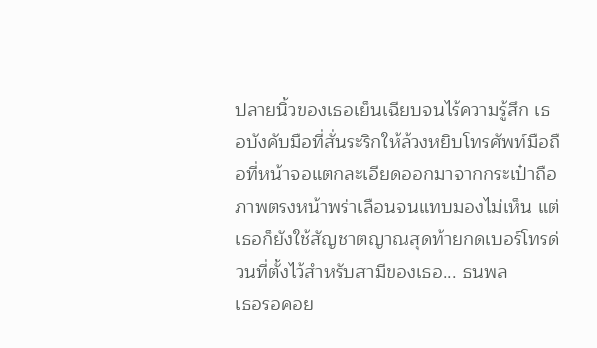ปลายนิ้วของเธอเย็นเฉียบจนไร้ความรู้สึก เธอบังคับมือที่สั่นระริกให้ล้วงหยิบโทรศัพท์มือถือที่หน้าจอแตกละเอียดออกมาจากกระเป๋าถือ ภาพตรงหน้าพร่าเลือนจนแทบมองไม่เห็น แต่เธอก็ยังใช้สัญชาตญาณสุดท้ายกดเบอร์โทรด่วนที่ตั้งไว้สำหรับสามีของเธอ... ธนพล
เธอรอคอย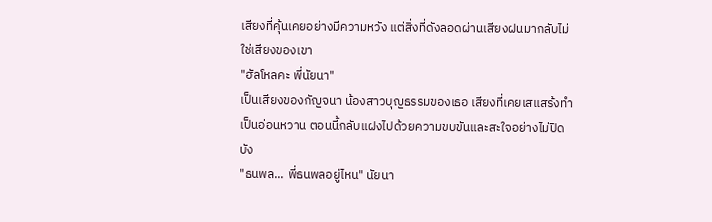เสียงที่คุ้นเคยอย่างมีความหวัง แต่สิ่งที่ดังลอดผ่านเสียงฝนมากลับไม่ใช่เสียงของเขา
"ฮัลโหลคะ พี่นัยนา"
เป็นเสียงของกัญจนา น้องสาวบุญธรรมของเธอ เสียงที่เคยเสแสร้งทำเป็นอ่อนหวาน ตอนนี้กลับแฝงไปด้วยความขบขันและสะใจอย่างไม่ปิดบัง
"ธนพล... พี่ธนพลอยู่ไหน" นัยนา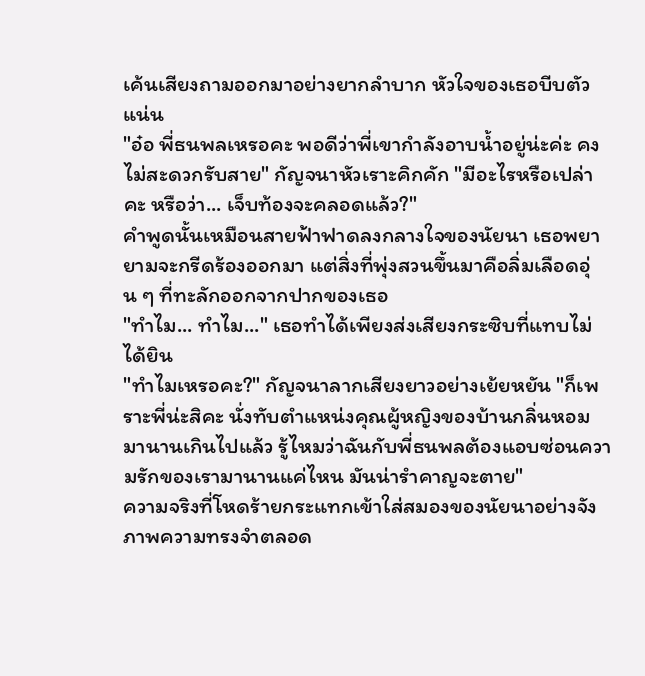เค้นเสียงถามออกมาอย่างยากลำบาก หัวใจของเธอบีบตัวแน่น
"อ๋อ พี่ธนพลเหรอคะ พอดีว่าพี่เขากำลังอาบน้ำอยู่น่ะค่ะ คงไม่สะดวกรับสาย" กัญจนาหัวเราะคิกคัก "มีอะไรหรือเปล่าคะ หรือว่า... เจ็บท้องจะคลอดแล้ว?"
คำพูดนั้นเหมือนสายฟ้าฟาดลงกลางใจของนัยนา เธอพยายามจะกรีดร้องออกมา แต่สิ่งที่พุ่งสวนขึ้นมาคือลิ่มเลือดอุ่น ๆ ที่ทะลักออกจากปากของเธอ
"ทำไม... ทำไม..." เธอทำได้เพียงส่งเสียงกระซิบที่แทบไม่ได้ยิน
"ทำไมเหรอคะ?" กัญจนาลากเสียงยาวอย่างเย้ยหยัน "ก็เพราะพี่น่ะสิคะ นั่งทับตำแหน่งคุณผู้หญิงของบ้านกลิ่นหอมมานานเกินไปแล้ว รู้ไหมว่าฉันกับพี่ธนพลต้องแอบซ่อนความรักของเรามานานแค่ไหน มันน่ารำคาญจะตาย"
ความจริงที่โหดร้ายกระแทกเข้าใส่สมองของนัยนาอย่างจัง ภาพความทรงจำตลอด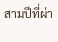สามปีที่ผ่า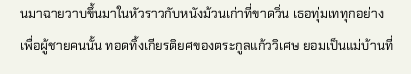นมาฉายวาบขึ้นมาในหัวราวกับหนังม้วนเก่าที่ขาดวิ่น เธอทุ่มเททุกอย่างเพื่อผู้ชายคนนั้น ทอดทิ้งเกียรติยศของตระกูลแก้ววิเศษ ยอมเป็นแม่บ้านที่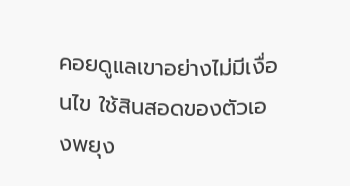คอยดูแลเขาอย่างไม่มีเงื่อนไข ใช้สินสอดของตัวเองพยุง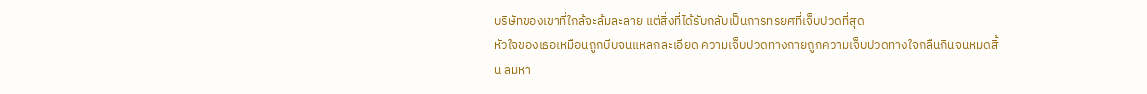บริษัทของเขาที่ใกล้จะล้มละลาย แต่สิ่งที่ได้รับกลับเป็นการทรยศที่เจ็บปวดที่สุด
หัวใจของเธอเหมือนถูกบีบจนแหลกละเอียด ความเจ็บปวดทางกายถูกความเจ็บปวดทางใจกลืนกินจนหมดสิ้น ลมหา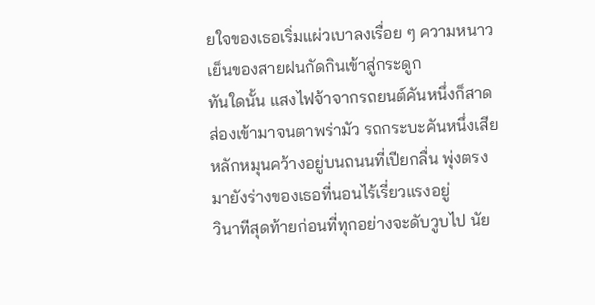ยใจของเธอเริ่มแผ่วเบาลงเรื่อย ๆ ความหนาวเย็นของสายฝนกัดกินเข้าสู่กระดูก
ทันใดนั้น แสงไฟจ้าจากรถยนต์คันหนึ่งก็สาดส่องเข้ามาจนตาพร่ามัว รถกระบะคันหนึ่งเสียหลักหมุนคว้างอยู่บนถนนที่เปียกลื่น พุ่งตรงมายังร่างของเธอที่นอนไร้เรี่ยวแรงอยู่
วินาทีสุดท้ายก่อนที่ทุกอย่างจะดับวูบไป นัย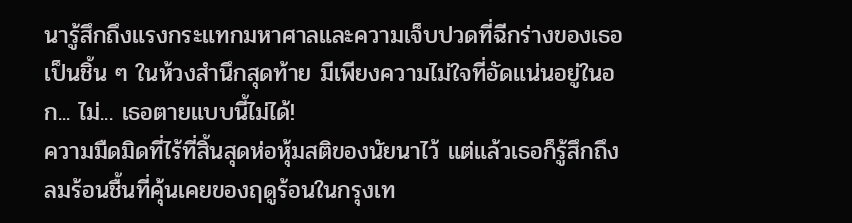นารู้สึกถึงแรงกระแทกมหาศาลและความเจ็บปวดที่ฉีกร่างของเธอเป็นชิ้น ๆ ในห้วงสำนึกสุดท้าย มีเพียงความไม่ใจที่อัดแน่นอยู่ในอก... ไม่... เธอตายแบบนี้ไม่ได้!
ความมืดมิดที่ไร้ที่สิ้นสุดห่อหุ้มสติของนัยนาไว้ แต่แล้วเธอก็รู้สึกถึงลมร้อนชื้นที่คุ้นเคยของฤดูร้อนในกรุงเท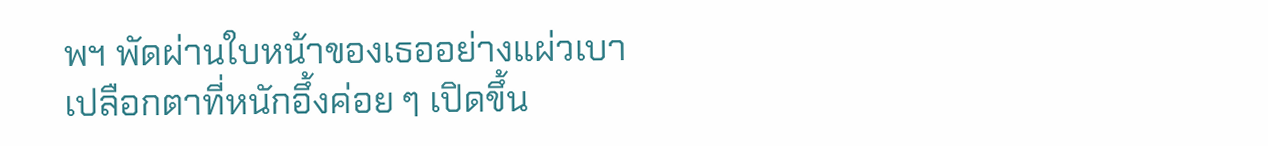พฯ พัดผ่านใบหน้าของเธออย่างแผ่วเบา
เปลือกตาที่หนักอึ้งค่อย ๆ เปิดขึ้น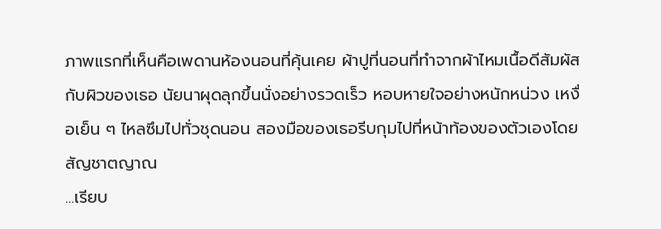ภาพแรกที่เห็นคือเพดานห้องนอนที่คุ้นเคย ผ้าปูที่นอนที่ทำจากผ้าไหมเนื้อดีสัมผัสกับผิวของเธอ นัยนาผุดลุกขึ้นนั่งอย่างรวดเร็ว หอบหายใจอย่างหนักหน่วง เหงื่อเย็น ๆ ไหลซึมไปทั่วชุดนอน สองมือของเธอรีบกุมไปที่หน้าท้องของตัวเองโดยสัญชาตญาณ
...เรียบ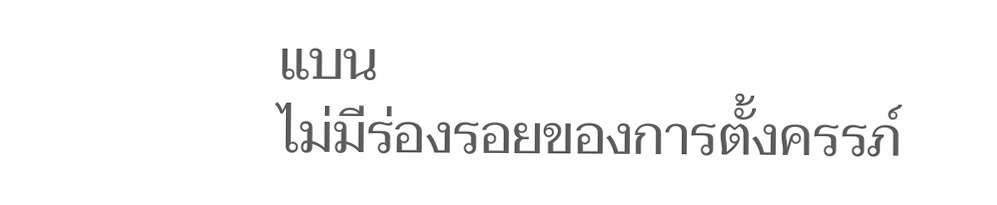แบน
ไม่มีร่องรอยของการตั้งครรภ์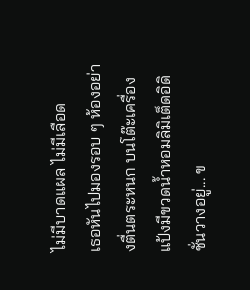ไม่มีบาดแผล ไม่มีเลือด
เธอหันไปมองรอบ ๆ ห้องอย่างตื่นตระหนก บนโต๊ะเครื่องแป้งมีขวดน้ำหอมลิมิเต็ดอิดิชั่นวางอยู่... ข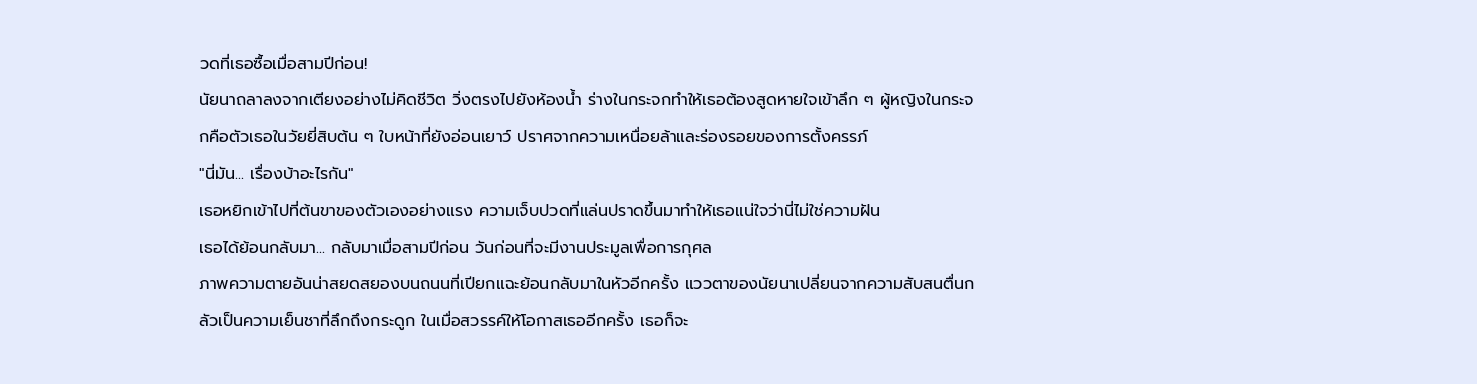วดที่เธอซื้อเมื่อสามปีก่อน!
นัยนาถลาลงจากเตียงอย่างไม่คิดชีวิต วิ่งตรงไปยังห้องน้ำ ร่างในกระจกทำให้เธอต้องสูดหายใจเข้าลึก ๆ ผู้หญิงในกระจกคือตัวเธอในวัยยี่สิบต้น ๆ ใบหน้าที่ยังอ่อนเยาว์ ปราศจากความเหนื่อยล้าและร่องรอยของการตั้งครรภ์
"นี่มัน... เรื่องบ้าอะไรกัน"
เธอหยิกเข้าไปที่ต้นขาของตัวเองอย่างแรง ความเจ็บปวดที่แล่นปราดขึ้นมาทำให้เธอแน่ใจว่านี่ไม่ใช่ความฝัน
เธอได้ย้อนกลับมา... กลับมาเมื่อสามปีก่อน วันก่อนที่จะมีงานประมูลเพื่อการกุศล
ภาพความตายอันน่าสยดสยองบนถนนที่เปียกแฉะย้อนกลับมาในหัวอีกครั้ง แววตาของนัยนาเปลี่ยนจากความสับสนตื่นกลัวเป็นความเย็นชาที่ลึกถึงกระดูก ในเมื่อสวรรค์ให้โอกาสเธออีกครั้ง เธอก็จะ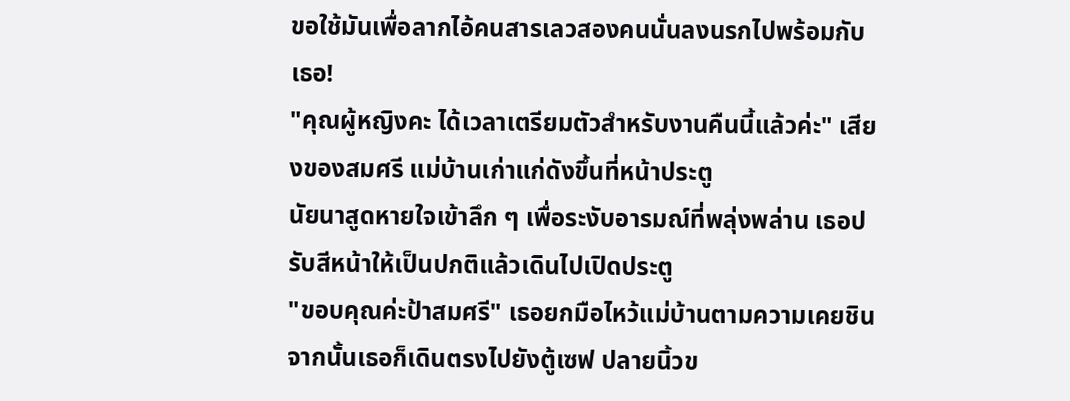ขอใช้มันเพื่อลากไอ้คนสารเลวสองคนนั่นลงนรกไปพร้อมกับเธอ!
"คุณผู้หญิงคะ ได้เวลาเตรียมตัวสำหรับงานคืนนี้แล้วค่ะ" เสียงของสมศรี แม่บ้านเก่าแก่ดังขึ้นที่หน้าประตู
นัยนาสูดหายใจเข้าลึก ๆ เพื่อระงับอารมณ์ที่พลุ่งพล่าน เธอปรับสีหน้าให้เป็นปกติแล้วเดินไปเปิดประตู
"ขอบคุณค่ะป้าสมศรี" เธอยกมือไหว้แม่บ้านตามความเคยชิน
จากนั้นเธอก็เดินตรงไปยังตู้เซฟ ปลายนิ้วข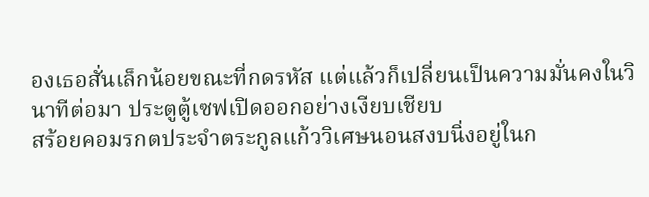องเธอสั่นเล็กน้อยขณะที่กดรหัส แต่แล้วก็เปลี่ยนเป็นความมั่นคงในวินาทีต่อมา ประตูตู้เซฟเปิดออกอย่างเงียบเชียบ
สร้อยคอมรกตประจำตระกูลแก้ววิเศษนอนสงบนิ่งอยู่ในก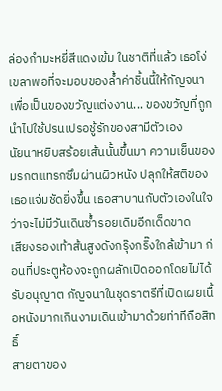ล่องกำมะหยี่สีแดงเข้ม ในชาติที่แล้ว เธอโง่เขลาพอที่จะมอบของล้ำค่าชิ้นนี้ให้กัญจนาเพื่อเป็นของขวัญแต่งงาน... ของขวัญที่ถูกนำไปใช้ปรนเปรอชู้รักของสามีตัวเอง
นัยนาหยิบสร้อยเส้นนั้นขึ้นมา ความเย็นของมรกตแทรกซึมผ่านผิวหนัง ปลุกให้สติของเธอแจ่มชัดยิ่งขึ้น เธอสาบานกับตัวเองในใจว่าจะไม่มีวันเดินซ้ำรอยเดิมอีกเด็ดขาด
เสียงรองเท้าส้นสูงดังกรุ๊งกริ๊งใกล้เข้ามา ก่อนที่ประตูห้องจะถูกผลักเปิดออกโดยไม่ได้รับอนุญาต กัญจนาในชุดราตรีที่เปิดเผยเนื้อหนังมากเกินงามเดินเข้ามาด้วยท่าทีถือสิทธิ์
สายตาของ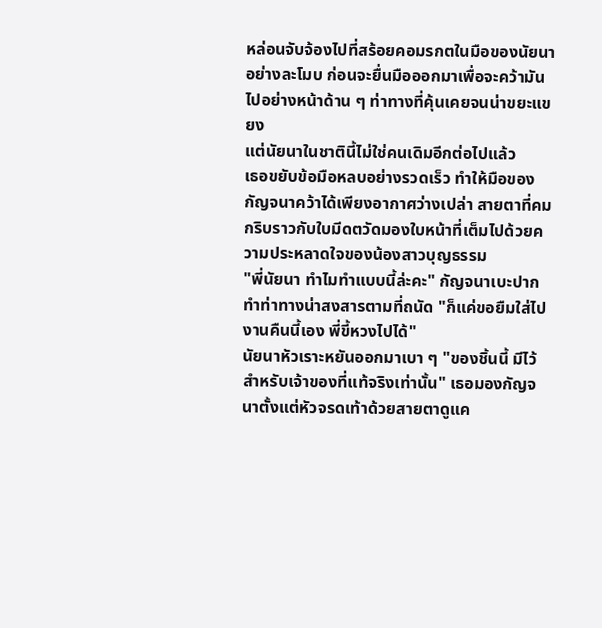หล่อนจับจ้องไปที่สร้อยคอมรกตในมือของนัยนาอย่างละโมบ ก่อนจะยื่นมือออกมาเพื่อจะคว้ามันไปอย่างหน้าด้าน ๆ ท่าทางที่คุ้นเคยจนน่าขยะแขยง
แต่นัยนาในชาตินี้ไม่ใช่คนเดิมอีกต่อไปแล้ว
เธอขยับข้อมือหลบอย่างรวดเร็ว ทำให้มือของกัญจนาคว้าได้เพียงอากาศว่างเปล่า สายตาที่คมกริบราวกับใบมีดตวัดมองใบหน้าที่เต็มไปด้วยความประหลาดใจของน้องสาวบุญธรรม
"พี่นัยนา ทำไมทำแบบนี้ล่ะคะ" กัญจนาเบะปาก ทำท่าทางน่าสงสารตามที่ถนัด "ก็แค่ขอยืมใส่ไปงานคืนนี้เอง พี่ขี้หวงไปได้"
นัยนาหัวเราะหยันออกมาเบา ๆ "ของชิ้นนี้ มีไว้สำหรับเจ้าของที่แท้จริงเท่านั้น" เธอมองกัญจนาตั้งแต่หัวจรดเท้าด้วยสายตาดูแค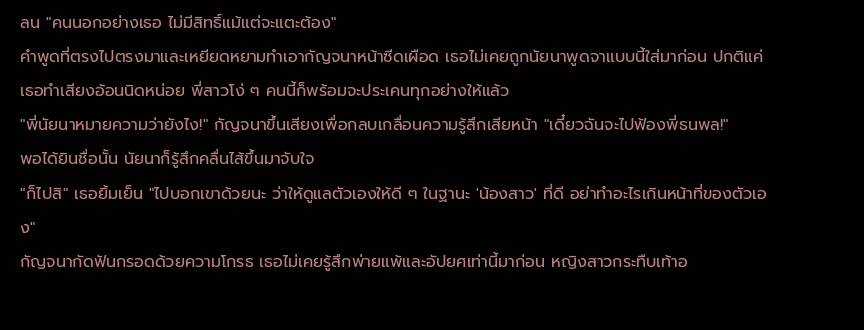ลน "คนนอกอย่างเธอ ไม่มีสิทธิ์แม้แต่จะแตะต้อง"
คำพูดที่ตรงไปตรงมาและเหยียดหยามทำเอากัญจนาหน้าซีดเผือด เธอไม่เคยถูกนัยนาพูดจาแบบนี้ใส่มาก่อน ปกติแค่เธอทำเสียงอ้อนนิดหน่อย พี่สาวโง่ ๆ คนนี้ก็พร้อมจะประเคนทุกอย่างให้แล้ว
"พี่นัยนาหมายความว่ายังไง!" กัญจนาขึ้นเสียงเพื่อกลบเกลื่อนความรู้สึกเสียหน้า "เดี๋ยวฉันจะไปฟ้องพี่ธนพล!"
พอได้ยินชื่อนั้น นัยนาก็รู้สึกคลื่นไส้ขึ้นมาจับใจ
"ก็ไปสิ" เธอยิ้มเย็น "ไปบอกเขาด้วยนะ ว่าให้ดูแลตัวเองให้ดี ๆ ในฐานะ 'น้องสาว' ที่ดี อย่าทำอะไรเกินหน้าที่ของตัวเอง"
กัญจนากัดฟันกรอดด้วยความโกรธ เธอไม่เคยรู้สึกพ่ายแพ้และอัปยศเท่านี้มาก่อน หญิงสาวกระทืบเท้าอ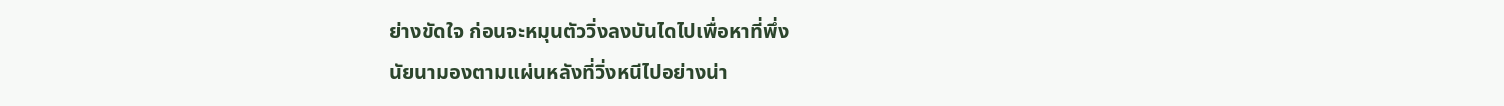ย่างขัดใจ ก่อนจะหมุนตัววิ่งลงบันไดไปเพื่อหาที่พึ่ง
นัยนามองตามแผ่นหลังที่วิ่งหนีไปอย่างน่า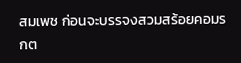สมเพช ก่อนจะบรรจงสวมสร้อยคอมรกต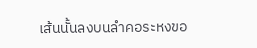เส้นนั้นลงบนลำคอระหงขอ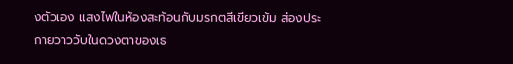งตัวเอง แสงไฟในห้องสะท้อนกับมรกตสีเขียวเข้ม ส่องประกายวาววับในดวงตาของเธ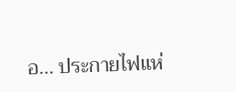อ... ประกายไฟแห่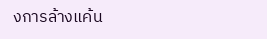งการล้างแค้น